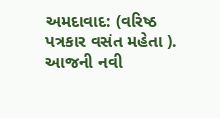અમદાવાદ: (વરિષ્ઠ પત્રકાર વસંત મહેતા ). આજની નવી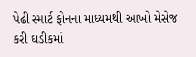પેઢી સ્માર્ટ ફોનના માધ્યમથી આખો મેસેજ કરી ઘડીકમાં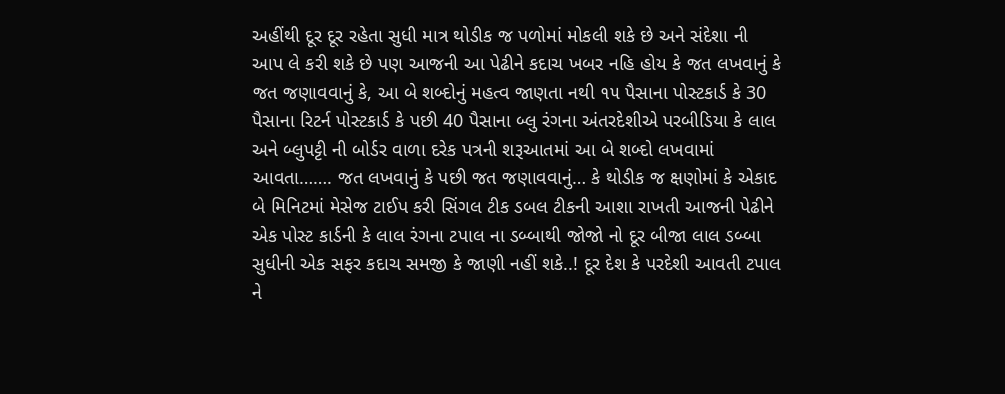અહીંથી દૂર દૂર રહેતા સુધી માત્ર થોડીક જ પળોમાં મોકલી શકે છે અને સંદેશા ની આપ લે કરી શકે છે પણ આજની આ પેઢીને કદાચ ખબર નહિ હોય કે જત લખવાનું કે જત જણાવવાનું કે, આ બે શબ્દોનું મહત્વ જાણતા નથી ૧૫ પૈસાના પોસ્ટકાર્ડ કે 30 પૈસાના રિટર્ન પોસ્ટકાર્ડ કે પછી 40 પૈસાના બ્લુ રંગના અંતરદેશીએ પરબીડિયા કે લાલ અને બ્લુપટ્ટી ની બોર્ડર વાળા દરેક પત્રની શરૂઆતમાં આ બે શબ્દો લખવામાં આવતા……. જત લખવાનું કે પછી જત જણાવવાનું… કે થોડીક જ ક્ષણોમાં કે એકાદ બે મિનિટમાં મેસેજ ટાઈપ કરી સિંગલ ટીક ડબલ ટીકની આશા રાખતી આજની પેઢીને એક પોસ્ટ કાર્ડની કે લાલ રંગના ટપાલ ના ડબ્બાથી જોજો નો દૂર બીજા લાલ ડબ્બા સુધીની એક સફર કદાચ સમજી કે જાણી નહીં શકે..! દૂર દેશ કે પરદેશી આવતી ટપાલ ને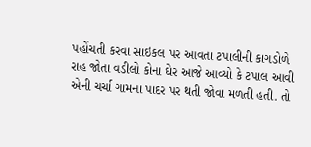પહોંચતી કરવા સાઇકલ પર આવતા ટપાલીની કાગડોળે રાહ જોતા વડીલો કોના ઘેર આજે આવ્યો કે ટપાલ આવી એની ચર્ચા ગામના પાદર પર થતી જોવા મળતી હતી. તો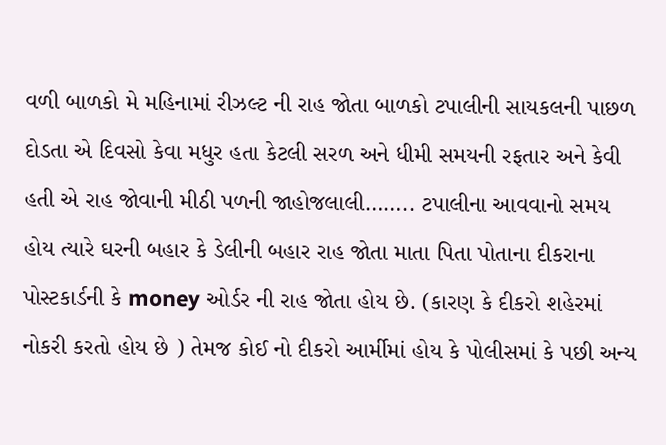વળી બાળકો મે મહિનામાં રીઝલ્ટ ની રાહ જોતા બાળકો ટપાલીની સાયકલની પાછળ દોડતા એ દિવસો કેવા મધુર હતા કેટલી સરળ અને ધીમી સમયની રફતાર અને કેવી હતી એ રાહ જોવાની મીઠી પળની જાહોજલાલી…….. ટપાલીના આવવાનો સમય હોય ત્યારે ઘરની બહાર કે ડેલીની બહાર રાહ જોતા માતા પિતા પોતાના દીકરાના પોસ્ટકાર્ડની કે money ઓર્ડર ની રાહ જોતા હોય છે. (કારણ કે દીકરો શહેરમાં નોકરી કરતો હોય છે ) તેમજ કોઈ નો દીકરો આર્મીમાં હોય કે પોલીસમાં કે પછી અન્ય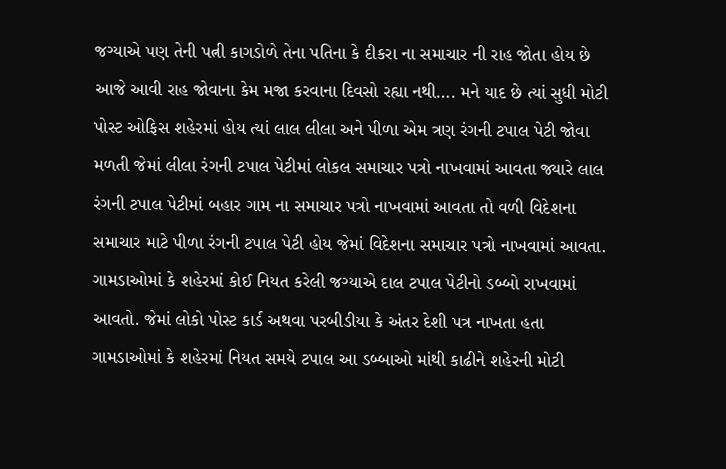જગ્યાએ પણ તેની પત્ની કાગડોળે તેના પતિના કે દીકરા ના સમાચાર ની રાહ જોતા હોય છે આજે આવી રાહ જોવાના કેમ મજા કરવાના દિવસો રહ્યા નથી…. મને યાદ છે ત્યાં સુધી મોટી પોસ્ટ ઓફિસ શહેરમાં હોય ત્યાં લાલ લીલા અને પીળા એમ ત્રણ રંગની ટપાલ પેટી જોવા મળતી જેમાં લીલા રંગની ટપાલ પેટીમાં લોકલ સમાચાર પત્રો નાખવામાં આવતા જ્યારે લાલ રંગની ટપાલ પેટીમાં બહાર ગામ ના સમાચાર પત્રો નાખવામાં આવતા તો વળી વિદેશના સમાચાર માટે પીળા રંગની ટપાલ પેટી હોય જેમાં વિદેશના સમાચાર પત્રો નાખવામાં આવતા. ગામડાઓમાં કે શહેરમાં કોઈ નિયત કરેલી જગ્યાએ દાલ ટપાલ પેટીનો ડબ્બો રાખવામાં આવતો. જેમાં લોકો પોસ્ટ કાર્ડ અથવા પરબીડીયા કે અંતર દેશી પત્ર નાખતા હતા ગામડાઓમાં કે શહેરમાં નિયત સમયે ટપાલ આ ડબ્બાઓ માંથી કાઢીને શહેરની મોટી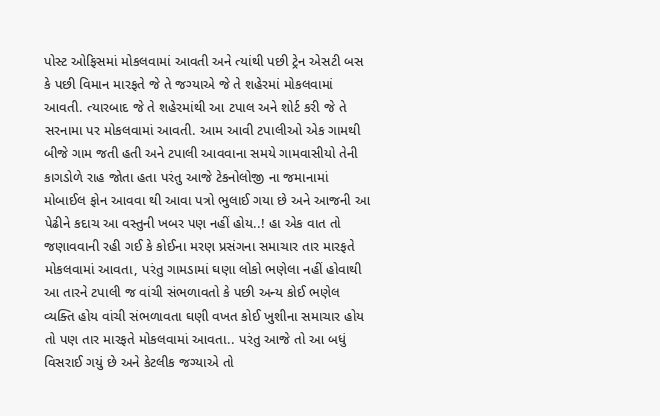પોસ્ટ ઓફિસમાં મોકલવામાં આવતી અને ત્યાંથી પછી ટ્રેન એસટી બસ કે પછી વિમાન મારફતે જે તે જગ્યાએ જે તે શહેરમાં મોકલવામાં આવતી. ત્યારબાદ જે તે શહેરમાંથી આ ટપાલ અને શોર્ટ કરી જે તે સરનામા પર મોકલવામાં આવતી. આમ આવી ટપાલીઓ એક ગામથી બીજે ગામ જતી હતી અને ટપાલી આવવાના સમયે ગામવાસીયો તેની કાગડોળે રાહ જોતા હતા પરંતુ આજે ટેકનોલોજી ના જમાનામાં મોબાઈલ ફોન આવવા થી આવા પત્રો ભુલાઈ ગયા છે અને આજની આ પેઢીને કદાચ આ વસ્તુની ખબર પણ નહીં હોય..! હા એક વાત તો જણાવવાની રહી ગઈ કે કોઈના મરણ પ્રસંગના સમાચાર તાર મારફતે મોકલવામાં આવતા, પરંતુ ગામડામાં ઘણા લોકો ભણેલા નહીં હોવાથી આ તારને ટપાલી જ વાંચી સંભળાવતો કે પછી અન્ય કોઈ ભણેલ વ્યક્તિ હોય વાંચી સંભળાવતા ઘણી વખત કોઈ ખુશીના સમાચાર હોય તો પણ તાર મારફતે મોકલવામાં આવતા.. પરંતુ આજે તો આ બધું વિસરાઈ ગયું છે અને કેટલીક જગ્યાએ તો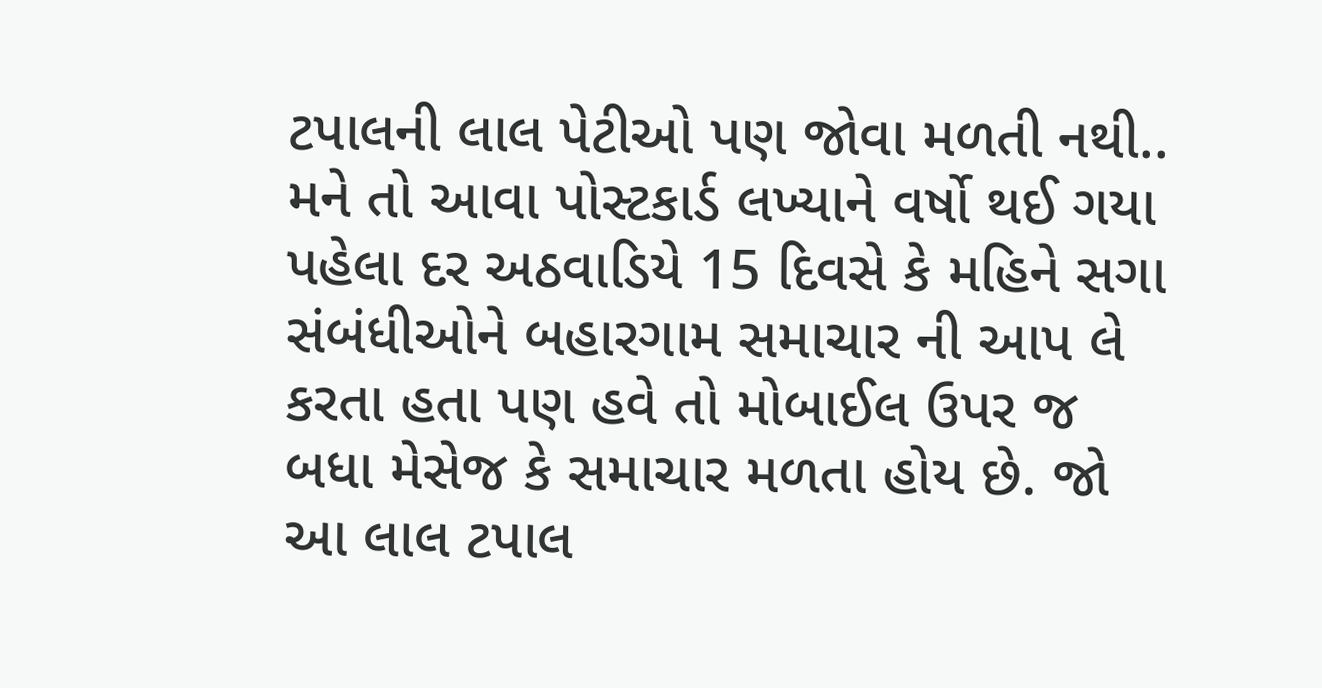ટપાલની લાલ પેટીઓ પણ જોવા મળતી નથી.. મને તો આવા પોસ્ટકાર્ડ લખ્યાને વર્ષો થઈ ગયા પહેલા દર અઠવાડિયે 15 દિવસે કે મહિને સગા સંબંધીઓને બહારગામ સમાચાર ની આપ લે કરતા હતા પણ હવે તો મોબાઈલ ઉપર જ બધા મેસેજ કે સમાચાર મળતા હોય છે. જો આ લાલ ટપાલ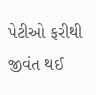પેટીઓ ફરીથી જીવંત થઈ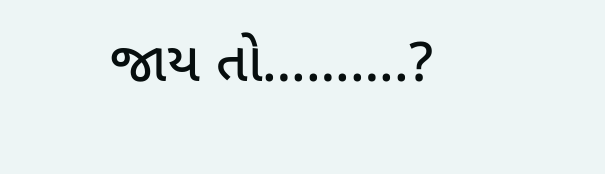જાય તો……….?